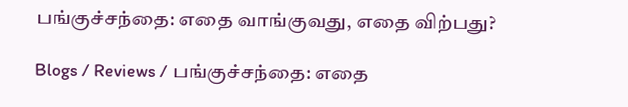பங்குச்சந்தை: எதை வாங்குவது, எதை விற்பது?

Blogs / Reviews / பங்குச்சந்தை: எதை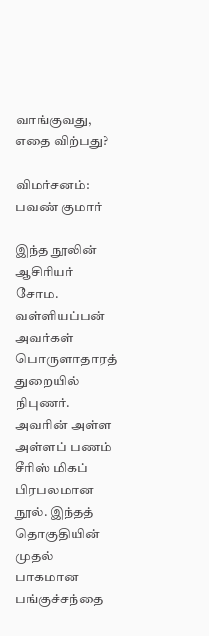வாங்குவது, எதை விற்பது?

விமர்சனம்: பவண் குமார்

இந்த நூலின் ஆசிரியர் சோம. வள்ளியப்பன் அவர்கள் பொருளாதாரத் துறையில் நிபுணர். அவரின் அள்ள அள்ளப் பணம் சீரிஸ் மிகப் பிரபலமான நூல். இந்தத் தொகுதியின் முதல் பாகமான பங்குச்சந்தை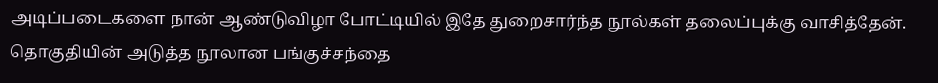அடிப்படைகளை நான் ஆண்டுவிழா போட்டியில் இதே துறைசார்ந்த நூல்கள் தலைப்புக்கு வாசித்தேன். தொகுதியின் அடுத்த நூலான பங்குச்சந்தை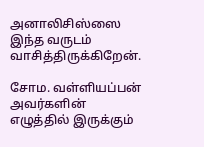அனாலிசிஸ்ஸை இந்த வருடம் வாசித்திருக்கிறேன்.

சோம. வள்ளியப்பன் அவர்களின் எழுத்தில் இருக்கும்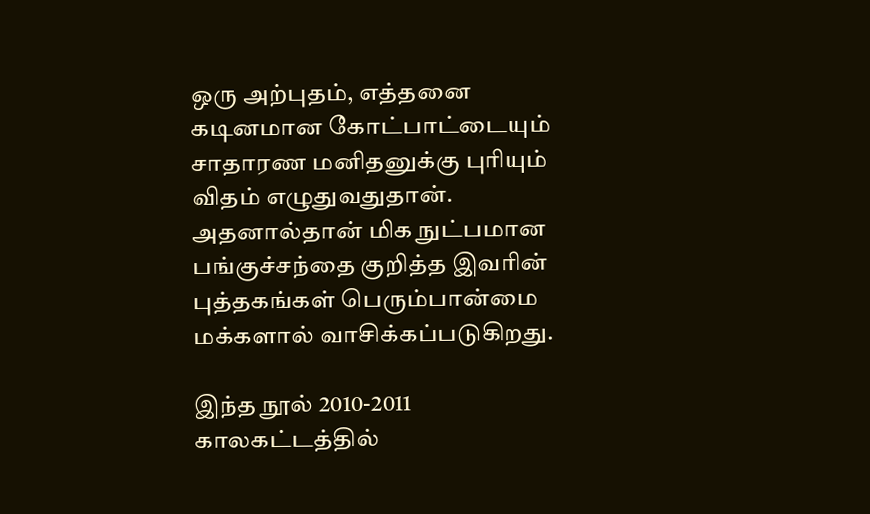ஒரு அற்புதம், எத்தனை கடினமான கோட்பாட்டையும் சாதாரண மனிதனுக்கு புரியும் விதம் எழுதுவதுதான். அதனால்தான் மிக நுட்பமான பங்குச்சந்தை குறித்த இவரின் புத்தகங்கள் பெரும்பான்மை மக்களால் வாசிக்கப்படுகிறது.

இந்த நூல் 2010-2011 காலகட்டத்தில்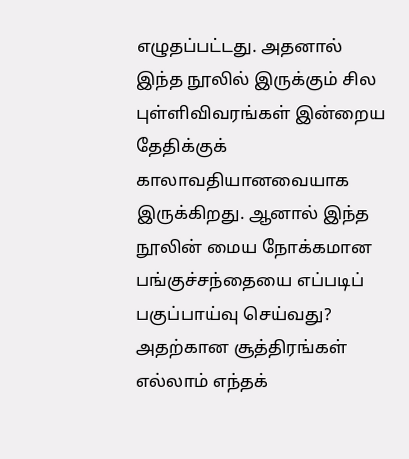எழுதப்பட்டது. அதனால் இந்த நூலில் இருக்கும் சில புள்ளிவிவரங்கள் இன்றைய தேதிக்குக் காலாவதியானவையாக இருக்கிறது. ஆனால் இந்த நூலின் மைய நோக்கமான பங்குச்சந்தையை எப்படிப் பகுப்பாய்வு செய்வது? அதற்கான சூத்திரங்கள் எல்லாம் எந்தக்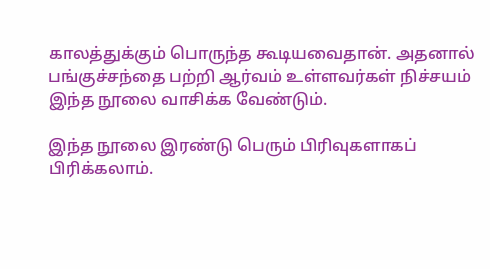காலத்துக்கும் பொருந்த கூடியவைதான். அதனால் பங்குச்சந்தை பற்றி ஆர்வம் உள்ளவர்கள் நிச்சயம் இந்த நூலை வாசிக்க வேண்டும்.

இந்த நூலை இரண்டு பெரும் பிரிவுகளாகப் பிரிக்கலாம்.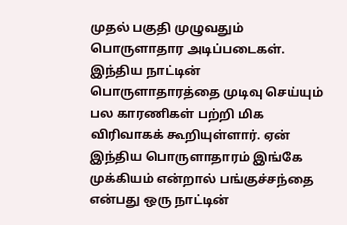முதல் பகுதி முழுவதும் பொருளாதார அடிப்படைகள். இந்திய நாட்டின் பொருளாதாரத்தை முடிவு செய்யும் பல காரணிகள் பற்றி மிக விரிவாகக் கூறியுள்ளார். ஏன் இந்திய பொருளாதாரம் இங்கே முக்கியம் என்றால் பங்குச்சந்தை என்பது ஒரு நாட்டின்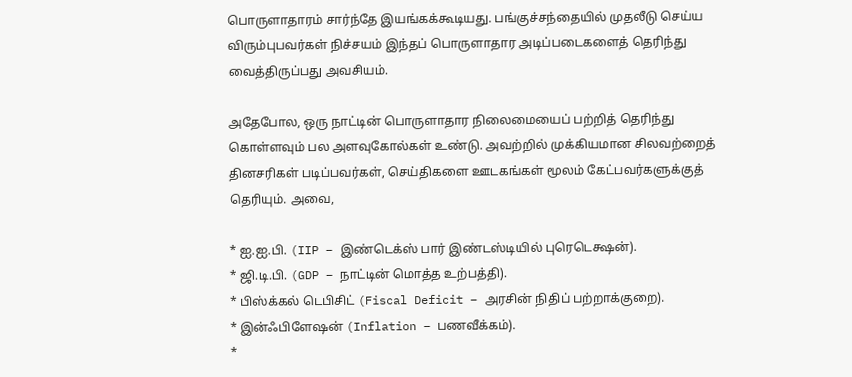பொருளாதாரம் சார்ந்தே இயங்கக்கூடியது. பங்குச்சந்தையில் முதலீடு செய்ய விரும்புபவர்கள் நிச்சயம் இந்தப் பொருளாதார அடிப்படைகளைத் தெரிந்து வைத்திருப்பது அவசியம்.

அதேபோல, ஒரு நாட்டின் பொருளாதார நிலைமையைப் பற்றித் தெரிந்து கொள்ளவும் பல அளவுகோல்கள் உண்டு. அவற்றில் முக்கியமான சிலவற்றைத் தினசரிகள் படிப்பவர்கள், செய்திகளை ஊடகங்கள் மூலம் கேட்பவர்களுக்குத் தெரியும். அவை,

* ஐ.ஐ.பி. (IIP – இண்டெக்ஸ் பார் இண்டஸ்டியில் புரெடெக்ஷன்).
* ஜி.டி.பி. (GDP – நாட்டின் மொத்த உற்பத்தி).
* பிஸ்க்கல் டெபிசிட் (Fiscal Deficit – அரசின் நிதிப் பற்றாக்குறை).
* இன்ஃபிளேஷன் (Inflation – பணவீக்கம்).
*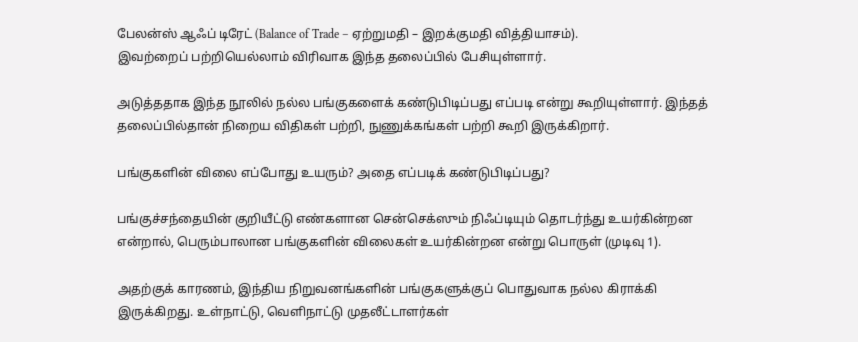பேலன்ஸ் ஆஃப் டிரேட் (Balance of Trade – ஏற்றுமதி – இறக்குமதி வித்தியாசம்).
இவற்றைப் பற்றியெல்லாம் விரிவாக இந்த தலைப்பில் பேசியுள்ளார்.

அடுத்ததாக இந்த நூலில் நல்ல பங்குகளைக் கண்டுபிடிப்பது எப்படி என்று கூறியுள்ளார். இந்தத் தலைப்பில்தான் நிறைய விதிகள் பற்றி, நுணுக்கங்கள் பற்றி கூறி இருக்கிறார்.

பங்குகளின் விலை எப்போது உயரும்? அதை எப்படிக் கண்டுபிடிப்பது?

பங்குச்சந்தையின் குறியீட்டு எண்களான சென்செக்ஸும் நிஃப்டியும் தொடர்ந்து உயர்கின்றன என்றால், பெரும்பாலான பங்குகளின் விலைகள் உயர்கின்றன என்று பொருள் (முடிவு 1).

அதற்குக் காரணம், இந்திய நிறுவனங்களின் பங்குகளுக்குப் பொதுவாக நல்ல கிராக்கி இருக்கிறது. உள்நாட்டு, வெளிநாட்டு முதலீட்டாளர்கள்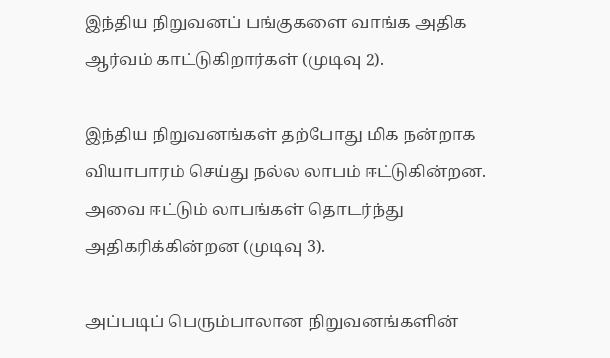இந்திய நிறுவனப் பங்குகளை வாங்க அதிக ஆர்வம் காட்டுகிறார்கள் (முடிவு 2).

இந்திய நிறுவனங்கள் தற்போது மிக நன்றாக வியாபாரம் செய்து நல்ல லாபம் ஈட்டுகின்றன. அவை ஈட்டும் லாபங்கள் தொடர்ந்து அதிகரிக்கின்றன (முடிவு 3).

அப்படிப் பெரும்பாலான நிறுவனங்களின்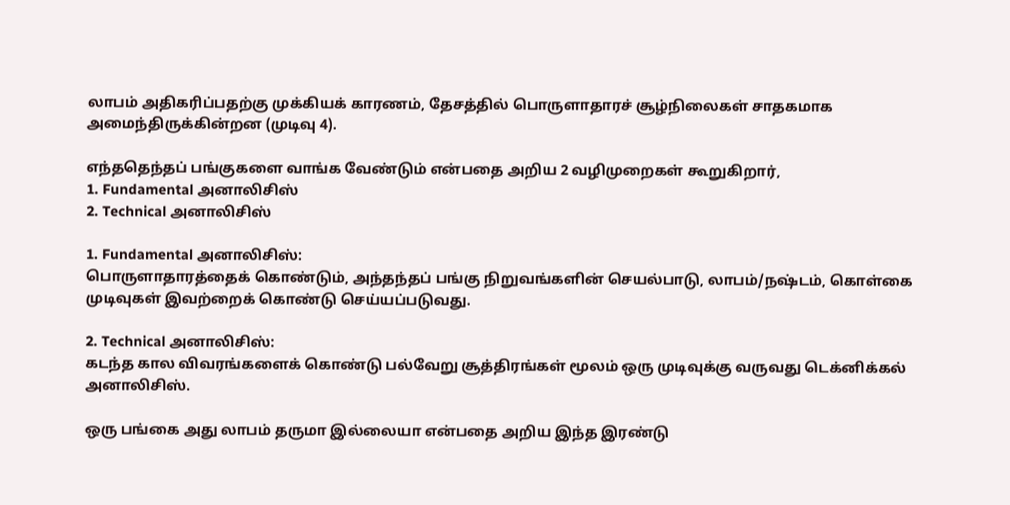லாபம் அதிகரிப்பதற்கு முக்கியக் காரணம், தேசத்தில் பொருளாதாரச் சூழ்நிலைகள் சாதகமாக அமைந்திருக்கின்றன (முடிவு 4).

எந்ததெந்தப் பங்குகளை வாங்க வேண்டும் என்பதை அறிய 2 வழிமுறைகள் கூறுகிறார்,
1. Fundamental அனாலிசிஸ்
2. Technical அனாலிசிஸ்

1. Fundamental அனாலிசிஸ்:
பொருளாதாரத்தைக் கொண்டும், அந்தந்தப் பங்கு நிறுவங்களின் செயல்பாடு, லாபம்/நஷ்டம், கொள்கை முடிவுகள் இவற்றைக் கொண்டு செய்யப்படுவது.

2. Technical அனாலிசிஸ்:
கடந்த கால விவரங்களைக் கொண்டு பல்வேறு சூத்திரங்கள் மூலம் ஒரு முடிவுக்கு வருவது டெக்னிக்கல் அனாலிசிஸ்.

ஒரு பங்கை அது லாபம் தருமா இல்லையா என்பதை அறிய இந்த இரண்டு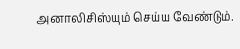அனாலிசிஸ்யும் செய்ய வேண்டும்.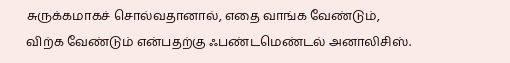சுருக்கமாகச் சொல்வதானால், எதை வாங்க வேண்டும், விற்க வேண்டும் என்பதற்கு ஃபண்டமெண்டல் அனாலிசிஸ்.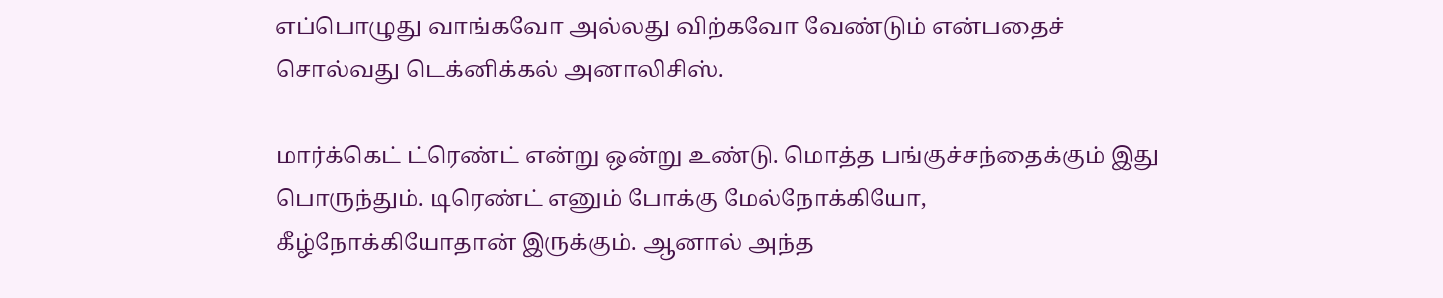எப்பொழுது வாங்கவோ அல்லது விற்கவோ வேண்டும் என்பதைச் சொல்வது டெக்னிக்கல் அனாலிசிஸ்.

மார்க்கெட் ட்ரெண்ட் என்று ஒன்று உண்டு. மொத்த பங்குச்சந்தைக்கும் இது பொருந்தும். டிரெண்ட் எனும் போக்கு மேல்நோக்கியோ, கீழ்நோக்கியோதான் இருக்கும். ஆனால் அந்த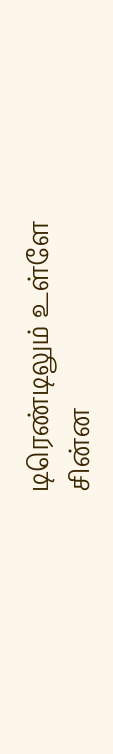டிரெண்டிலும் உள்ளே சின்ன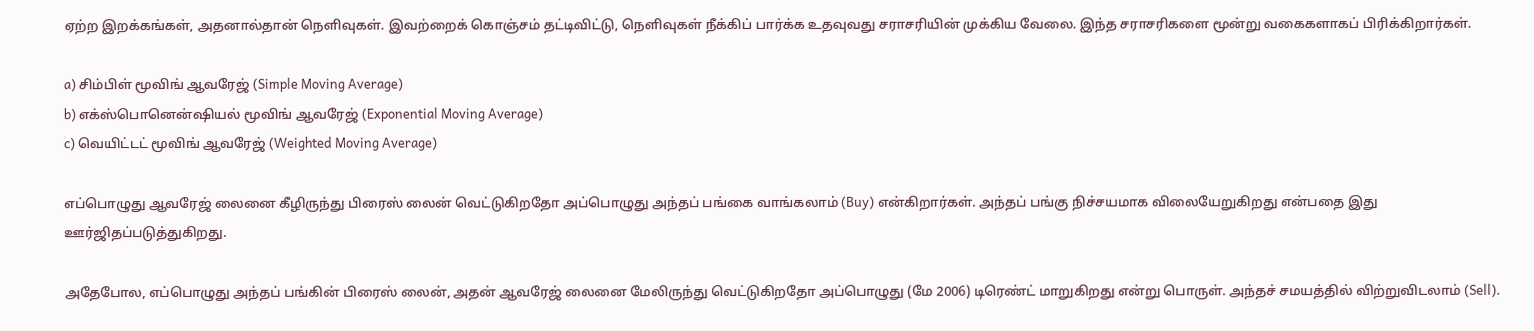ஏற்ற இறக்கங்கள், அதனால்தான் நெளிவுகள். இவற்றைக் கொஞ்சம் தட்டிவிட்டு, நெளிவுகள் நீக்கிப் பார்க்க உதவுவது சராசரியின் முக்கிய வேலை. இந்த சராசரிகளை மூன்று வகைகளாகப் பிரிக்கிறார்கள்.

a) சிம்பிள் மூவிங் ஆவரேஜ் (Simple Moving Average)
b) எக்ஸ்பொனென்ஷியல் மூவிங் ஆவரேஜ் (Exponential Moving Average)
c) வெயிட்டட் மூவிங் ஆவரேஜ் (Weighted Moving Average)

எப்பொழுது ஆவரேஜ் லைனை கீழிருந்து பிரைஸ் லைன் வெட்டுகிறதோ அப்பொழுது அந்தப் பங்கை வாங்கலாம் (Buy) என்கிறார்கள். அந்தப் பங்கு நிச்சயமாக விலையேறுகிறது என்பதை இது ஊர்ஜிதப்படுத்துகிறது.

அதேபோல, எப்பொழுது அந்தப் பங்கின் பிரைஸ் லைன், அதன் ஆவரேஜ் லைனை மேலிருந்து வெட்டுகிறதோ அப்பொழுது (மே 2006) டிரெண்ட் மாறுகிறது என்று பொருள். அந்தச் சமயத்தில் விற்றுவிடலாம் (Sell).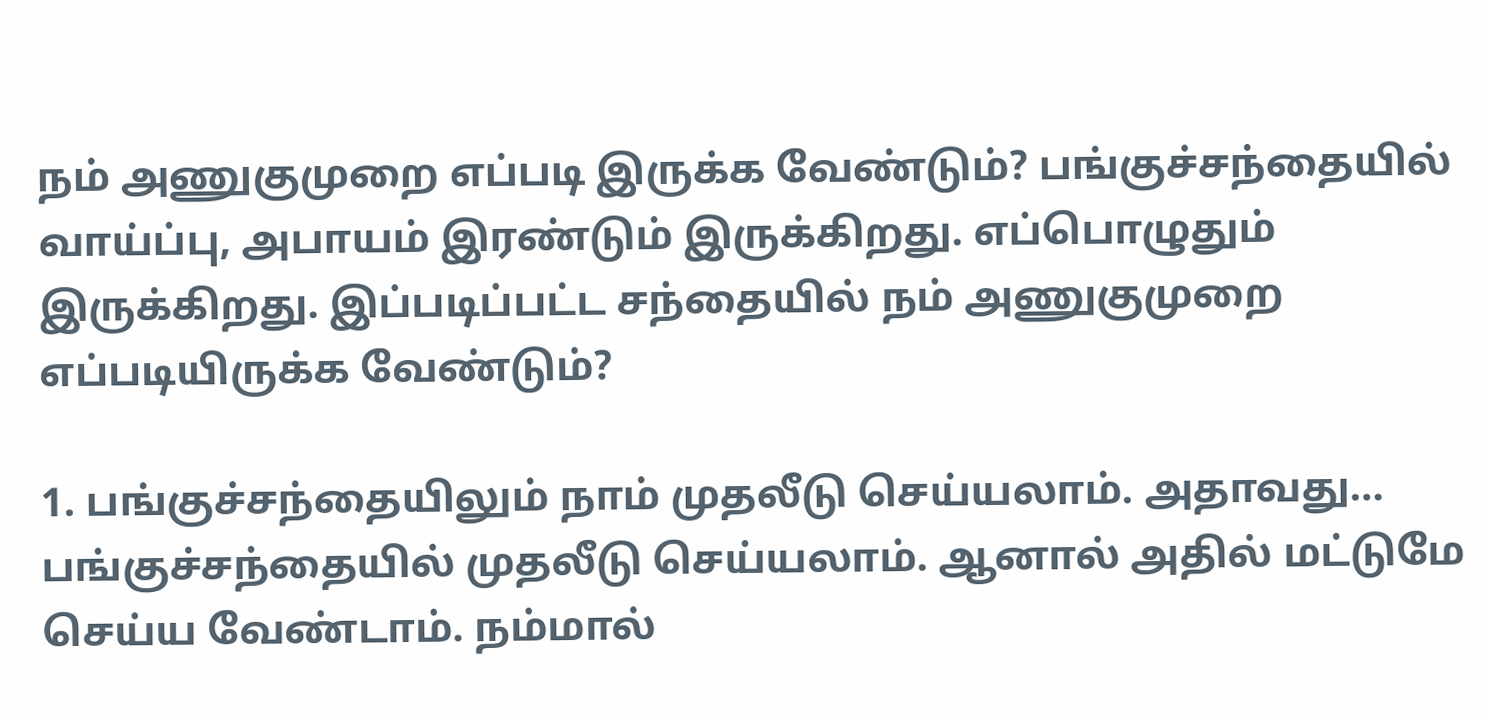நம் அணுகுமுறை எப்படி இருக்க வேண்டும்? பங்குச்சந்தையில் வாய்ப்பு, அபாயம் இரண்டும் இருக்கிறது. எப்பொழுதும் இருக்கிறது. இப்படிப்பட்ட சந்தையில் நம் அணுகுமுறை எப்படியிருக்க வேண்டும்?

1. பங்குச்சந்தையிலும் நாம் முதலீடு செய்யலாம். அதாவது… பங்குச்சந்தையில் முதலீடு செய்யலாம். ஆனால் அதில் மட்டுமே செய்ய வேண்டாம். நம்மால்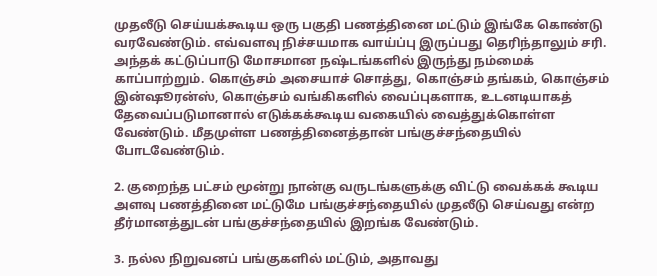முதலீடு செய்யக்கூடிய ஒரு பகுதி பணத்தினை மட்டும் இங்கே கொண்டு வரவேண்டும். எவ்வளவு நிச்சயமாக வாய்ப்பு இருப்பது தெரிந்தாலும் சரி. அந்தக் கட்டுப்பாடு மோசமான நஷ்டங்களில் இருந்து நம்மைக் காப்பாற்றும். கொஞ்சம் அசையாச் சொத்து, கொஞ்சம் தங்கம், கொஞ்சம் இன்ஷூரன்ஸ், கொஞ்சம் வங்கிகளில் வைப்புகளாக, உடனடியாகத் தேவைப்படுமானால் எடுக்கக்கூடிய வகையில் வைத்துக்கொள்ள வேண்டும். மீதமுள்ள பணத்தினைத்தான் பங்குச்சந்தையில் போடவேண்டும்.

2. குறைந்த பட்சம் மூன்று நான்கு வருடங்களுக்கு விட்டு வைக்கக் கூடிய அளவு பணத்தினை மட்டுமே பங்குச்சந்தையில் முதலீடு செய்வது என்ற தீர்மானத்துடன் பங்குச்சந்தையில் இறங்க வேண்டும்.

3. நல்ல நிறுவனப் பங்குகளில் மட்டும், அதாவது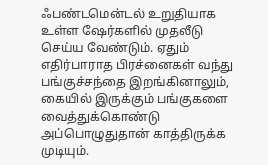ஃபண்டமென்டல் உறுதியாக உள்ள ஷேர்களில் முதலீடு செய்ய வேண்டும். ஏதும் எதிர்பாராத பிரச்னைகள் வந்து பங்குச்சந்தை இறங்கினாலும், கையில் இருக்கும் பங்குகளை வைத்துக்கொண்டு அப்பொழுதுதான் காத்திருக்க முடியும்.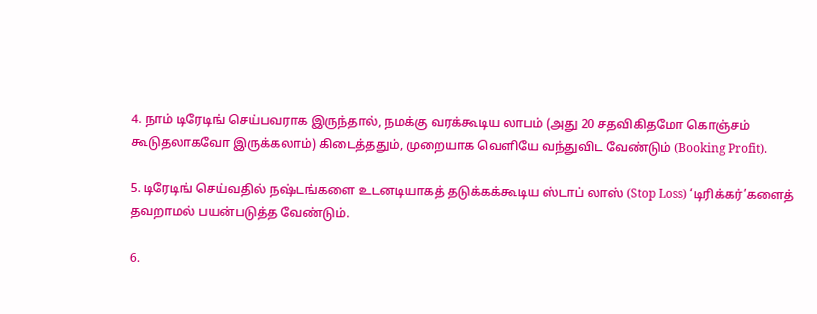4. நாம் டிரேடிங் செய்பவராக இருந்தால், நமக்கு வரக்கூடிய லாபம் (அது 20 சதவிகிதமோ கொஞ்சம் கூடுதலாகவோ இருக்கலாம்) கிடைத்ததும், முறையாக வெளியே வந்துவிட வேண்டும் (Booking Profit).

5. டிரேடிங் செய்வதில் நஷ்டங்களை உடனடியாகத் தடுக்கக்கூடிய ஸ்டாப் லாஸ் (Stop Loss) ‘டிரிக்கர்’களைத் தவறாமல் பயன்படுத்த வேண்டும்.

6.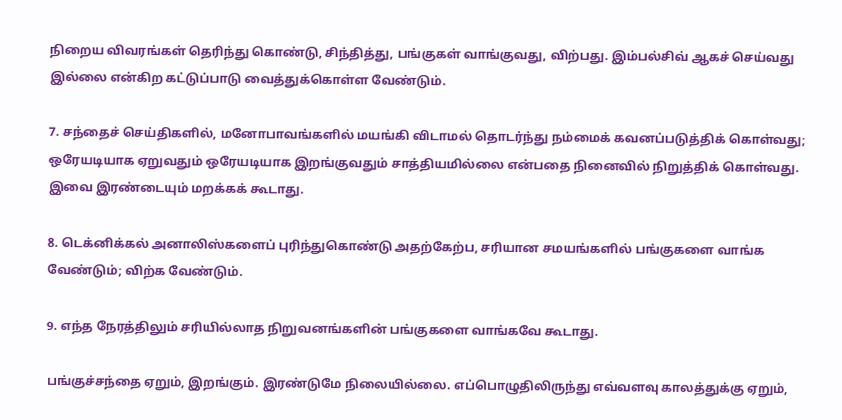நிறைய விவரங்கள் தெரிந்து கொண்டு, சிந்தித்து, பங்குகள் வாங்குவது, விற்பது. இம்பல்சிவ் ஆகச் செய்வது இல்லை என்கிற கட்டுப்பாடு வைத்துக்கொள்ள வேண்டும்.

7. சந்தைச் செய்திகளில், மனோபாவங்களில் மயங்கி விடாமல் தொடர்ந்து நம்மைக் கவனப்படுத்திக் கொள்வது; ஒரேயடியாக ஏறுவதும் ஒரேயடியாக இறங்குவதும் சாத்தியமில்லை என்பதை நினைவில் நிறுத்திக் கொள்வது. இவை இரண்டையும் மறக்கக் கூடாது.

8. டெக்னிக்கல் அனாலிஸ்களைப் புரிந்துகொண்டு அதற்கேற்ப, சரியான சமயங்களில் பங்குகளை வாங்க வேண்டும்; விற்க வேண்டும்.

9. எந்த நேரத்திலும் சரியில்லாத நிறுவனங்களின் பங்குகளை வாங்கவே கூடாது.

பங்குச்சந்தை ஏறும், இறங்கும். இரண்டுமே நிலையில்லை. எப்பொழுதிலிருந்து எவ்வளவு காலத்துக்கு ஏறும்,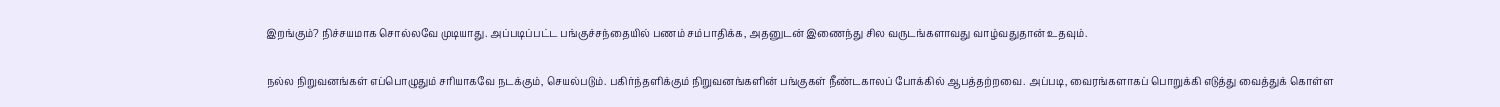இறங்கும்? நிச்சயமாக சொல்லவே முடியாது. அப்படிப்பட்ட பங்குச்சந்தையில் பணம் சம்பாதிக்க, அதனுடன் இணைந்து சில வருடங்களாவது வாழ்வதுதான் உதவும்.

நல்ல நிறுவனங்கள் எப்பொழுதும் சரியாகவே நடக்கும், செயல்படும். பகிர்ந்தளிக்கும் நிறுவனங்களின் பங்குகள் நீண்டகாலப் போக்கில் ஆபத்தற்றவை. அப்படி, வைரங்களாகப் பொறுக்கி எடுத்து வைத்துக் கொள்ள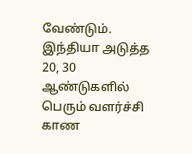வேண்டும். இந்தியா அடுத்த 20, 30 ஆண்டுகளில் பெரும் வளர்ச்சி காண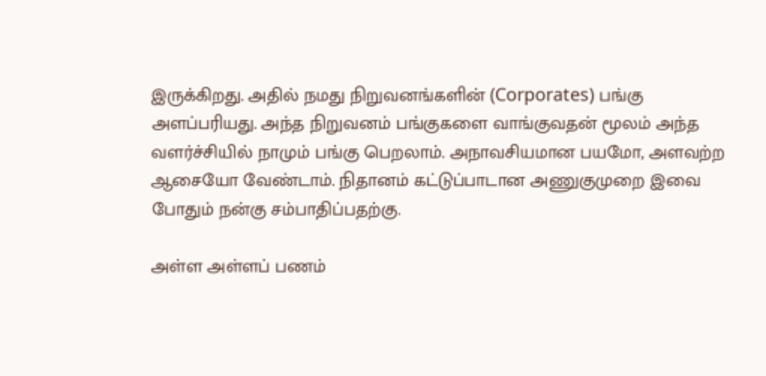இருக்கிறது. அதில் நமது நிறுவனங்களின் (Corporates) பங்கு அளப்பரியது. அந்த நிறுவனம் பங்குகளை வாங்குவதன் மூலம் அந்த வளர்ச்சியில் நாமும் பங்கு பெறலாம். அநாவசியமான பயமோ, அளவற்ற ஆசையோ வேண்டாம். நிதானம் கட்டுப்பாடான அணுகுமுறை இவை போதும் நன்கு சம்பாதிப்பதற்கு.

அள்ள அள்ளப் பணம்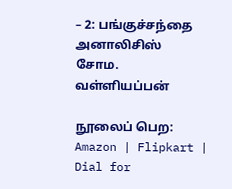– 2: பங்குச்சந்தை அனாலிசிஸ்
சோம. வள்ளியப்பன்

நூலைப் பெற: Amazon | Flipkart | Dial for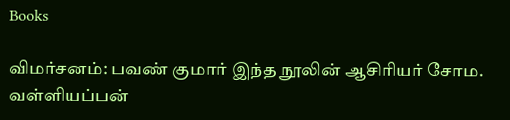Books

விமர்சனம்: பவண் குமார் இந்த நூலின் ஆசிரியர் சோம. வள்ளியப்பன்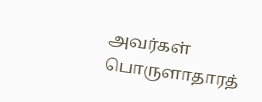அவர்கள் பொருளாதாரத்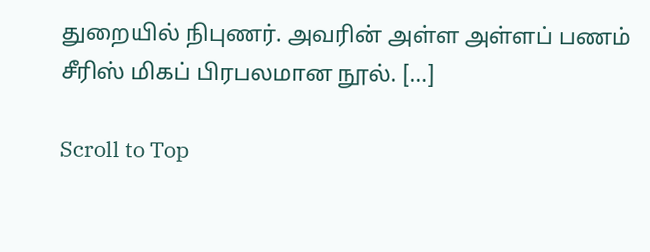துறையில் நிபுணர். அவரின் அள்ள அள்ளப் பணம் சீரிஸ் மிகப் பிரபலமான நூல். […]

Scroll to Top